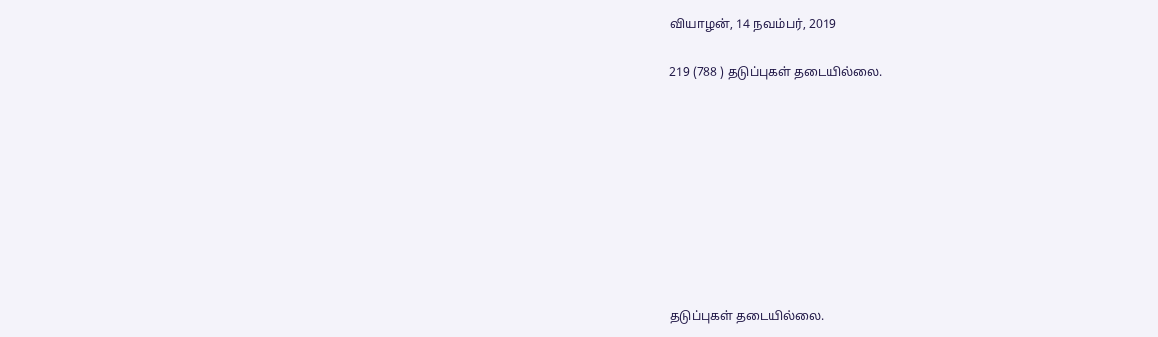வியாழன், 14 நவம்பர், 2019

219 (788 ) தடுப்புகள் தடையில்லை.









தடுப்புகள் தடையில்லை.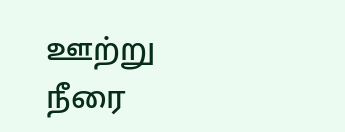ஊற்று  நீரை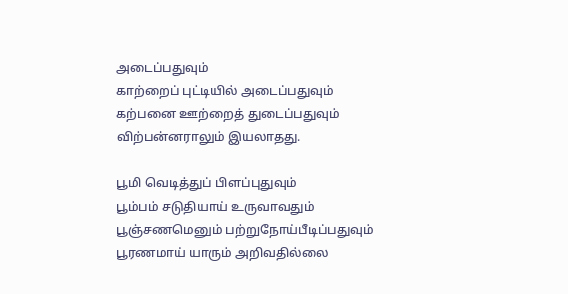அடைப்பதுவும்
காற்றைப் புட்டியில் அடைப்பதுவும்
கற்பனை ஊற்றைத் துடைப்பதுவும்
விற்பன்னராலும் இயலாதது.

பூமி வெடித்துப் பிளப்புதுவும்
பூம்பம் சடுதியாய் உருவாவதும்
பூஞ்சணமெனும் பற்றுநோய்பீடிப்பதுவும்
பூரணமாய் யாரும் அறிவதில்லை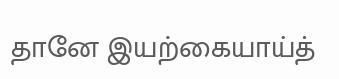தானே இயற்கையாய்த்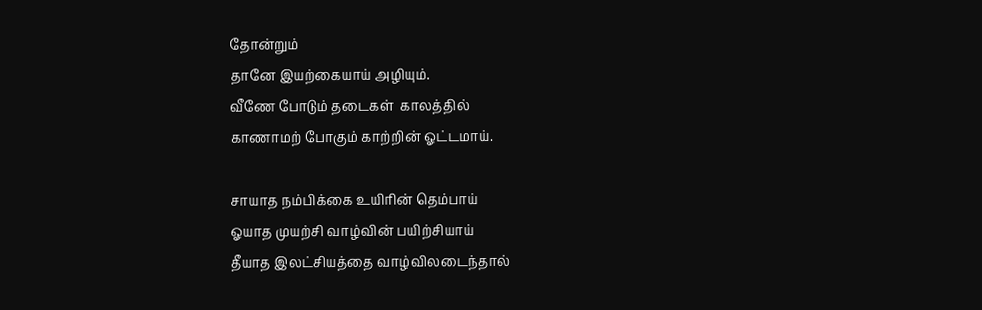தோன்றும்
தானே இயற்கையாய் அழியும்.
வீணே போடும் தடைகள்  காலத்தில்
காணாமற் போகும் காற்றின் ஓட்டமாய்.

சாயாத நம்பிக்கை உயிரின் தெம்பாய்
ஓயாத முயற்சி வாழ்வின் பயிற்சியாய்
தீயாத இலட்சியத்தை வாழ்விலடைந்தால்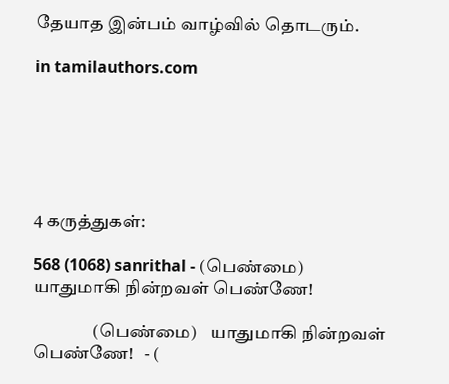தேயாத இன்பம் வாழ்வில் தொடரும்.

in tamilauthors.com






4 கருத்துகள்:

568 (1068) sanrithal - (பெண்மை) யாதுமாகி நின்றவள் பெண்ணே!

                 (பெண்மை)    யாதுமாகி நின்றவள் பெண்ணே!   - (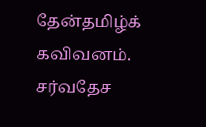தேன்தமிழ்க் கவிவனம். சர்வதேச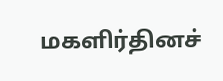மகளிர்தினச்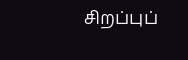சிறப்புப்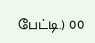பேட்டி.) 00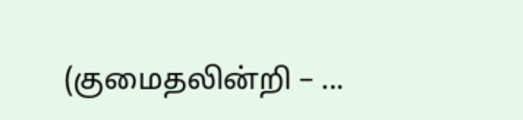(குமைதலின்றி – ...